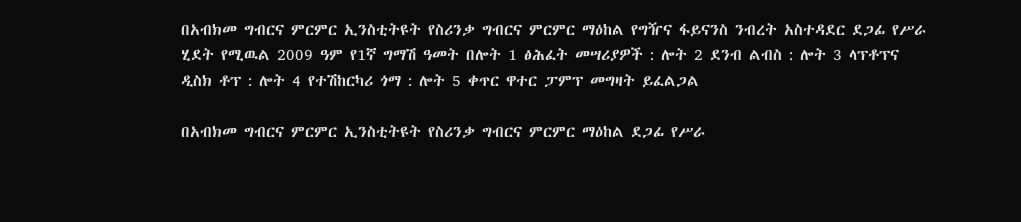በአብክመ ግብርና ምርምር ኢንስቲትዩት የስሪንቃ ግብርና ምርምር ማዕከል የግዥና ፋይናንስ ንብረት አስተዳደር ደጋፊ የሥራ ሂደት የሚዉል 2009 ዓም የ1ኛ ግማሽ ዓመት በሎት 1 ፅሕፈት መሣሪያዎች : ሎት 2 ደንብ ልብስ : ሎት 3 ላፕቶፕና ዲስክ ቶፕ : ሎት 4 የተሽከርካሪ ጎማ : ሎት 5 ቀጥር ዋተር ፓምፕ መግዛት ይፈልጋል

በአብክመ ግብርና ምርምር ኢንስቲትዩት የስሪንቃ ግብርና ምርምር ማዕከል ደጋፊ የሥራ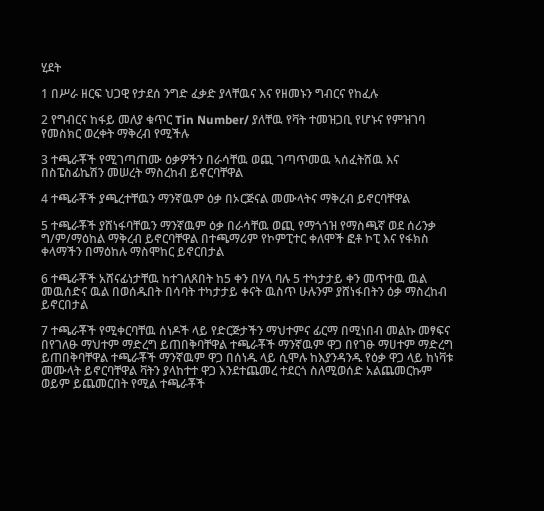ሂደት

1 በሥራ ዘርፍ ህጋዊ የታደሰ ንግድ ፈቃድ ያላቸዉና እና የዘመኑን ግብርና የከፈሉ

2 የግብርና ከፋይ መለያ ቁጥር Tin Number/ ያለቸዉ የቫት ተመዝጋቢ የሆኑና የምዝገባ የመስክር ወረቀት ማቅረብ የሚችሉ

3 ተጫራቾች የሚገጣጠሙ ዕቃዎችን በራሳቸዉ ወጪ ገጣጥመዉ ኣሰፈትሸዉ እና በስፔስፊኬሽን መሠረት ማስረከብ ይኖርባቸዋል

4 ተጫራቾች ያጫረተቸዉን ማንኛዉም ዕቃ በኦርጅናል መሙላትና ማቅረብ ይኖርባቸዋል

5 ተጫራቾች ያሸነፋባቸዉን ማንኛዉም ዕቃ በራሳቸዉ ወጪ የማጎጎዝ የማስጫኛ ወደ ሰሪንቃ ግ/ም/ማዕከል ማቅረብ ይኖርባቸዋል በተጫማሪም የኮምፒተር ቀለሞች ፎቶ ኮፒ እና የፋክስ ቀላማችን በማዕከሉ ማስሞከር ይኖርበታል

6 ተጫራቾች አሸናፊነታቸዉ ከተገለጸበት ከ5 ቀን በሃላ ባሉ 5 ተካታታይ ቀን መጥተዉ ዉል መዉሰድና ዉል በወሰዱበት በሳባት ተካታታይ ቀናት ዉስጥ ሁሉንም ያሸነፋበትን ዕቃ ማስረከብ ይኖርበታል

7 ተጫራቾች የሚቀርባቸዉ ሰነዶች ላይ የድርጅታችን ማህተምና ፊርማ በሚነበብ መልኩ መፃፍና በየገለፁ ማህተም ማድረግ ይጠበቅባቸዋል ተጫራቾች ማንኛዉም ዋጋ በየገፁ ማሀተም ማድረግ ይጠበቅባቸዋል ተጫራቾች ማንኛዉም ዋጋ በሰነዱ ላይ ሲሞሉ ከእያንዳንዱ የዕቃ ዋጋ ላይ ከነቫቱ መሙላት ይኖርባቸዋል ቫትን ያላከተተ ዋጋ እንደተጨመረ ተደርጎ ስለሚወሰድ አልጨመርኩም ወይም ይጨመርበት የሚል ተጫራቾች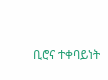ቢሮና ተቀባይነት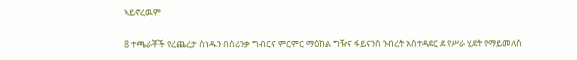ኣይኖረዉም

8 ተጫራቾች የረጨረታ ሰነዱን በሰሪንቃ ግብርና ምርምር ማዕከል ግዥና ፋይናንስ ንብረት አስተዳደር ደ የሥራ ሂደት የማይመለስ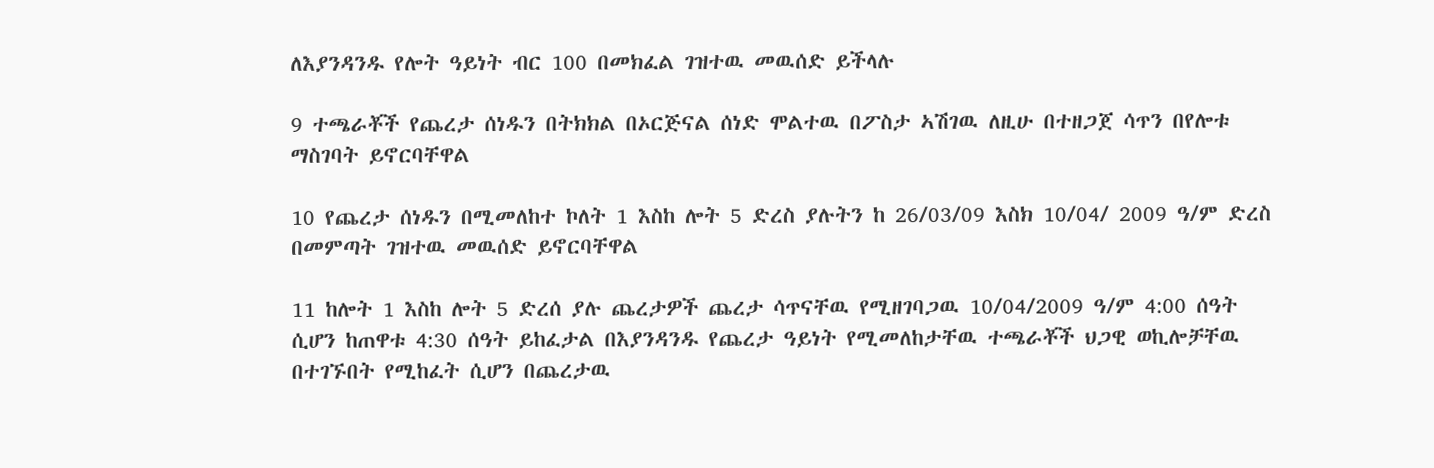ለእያንዳንዱ የሎት ዓይነት ብር 100 በመክፈል ገዝተዉ መዉሰድ ይችላሉ

9 ተጫራቾች የጨረታ ሰነዱን በትክክል በኦርጅናል ሰነድ ሞልተዉ በፖስታ ኣሽገዉ ለዚሁ በተዘጋጀ ሳጥን በየሎቱ ማስገባት ይኖርባቸዋል

10 የጨረታ ሰነዱን በሚመለከተ ኮለት 1 እስከ ሎት 5 ድረስ ያሉትን ከ 26/03/09 እስክ 10/04/ 2009 ዓ/ም ድረስ በመምጣት ገዝተዉ መዉሰድ ይኖርባቸዋል

11 ከሎት 1 እስከ ሎት 5 ድረሰ ያሉ ጨረታዎች ጨረታ ሳጥናቸዉ የሚዘገባጋዉ 10/04/2009 ዓ/ም 4:00 ሰዓት ሲሆን ከጠዋቱ 4:30 ሰዓት ይከፈታል በእያንዳንዱ የጨረታ ዓይነት የሚመለከታቸዉ ተጫራቾች ህጋዊ ወኪሎቻቸዉ በተገኙበት የሚከፈት ሲሆን በጨረታዉ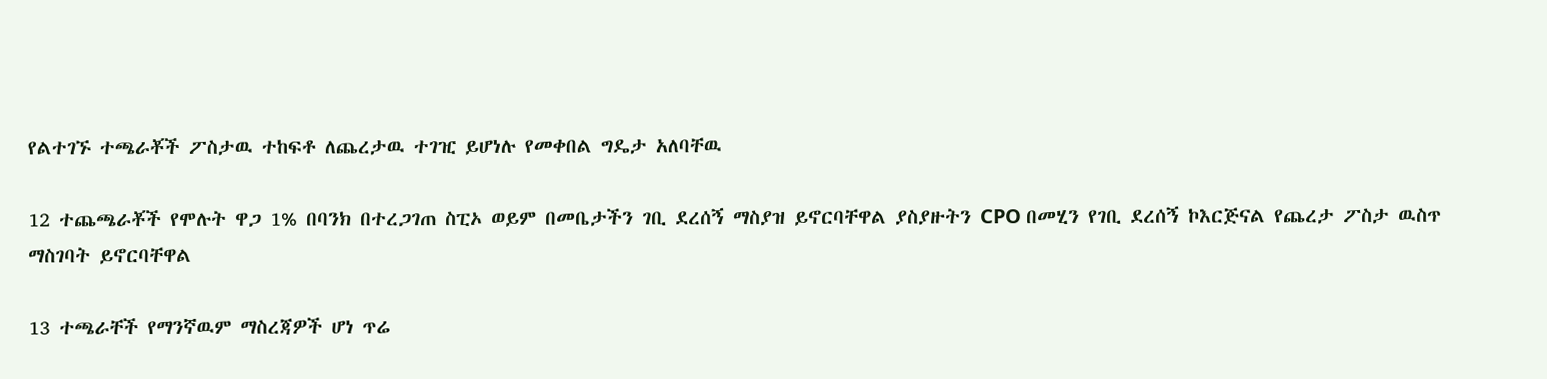የልተገኙ ተጫራቾች ፖስታዉ ተከፍቶ ለጨረታዉ ተገዢ ይሆነሉ የመቀበል ግዴታ አለባቸዉ

12 ተጨጫራቾች የሞሉት ዋጋ 1% በባንክ በተረጋገጠ ስፒኦ ወይም በመቤታችን ገቢ ደረሰኝ ማስያዝ ይኖርባቸዋል ያስያዙትን CPO በመሂን የገቢ ደረሰኝ ኮእርጅናል የጨረታ ፖስታ ዉስጥ ማስገባት ይኖርባቸዋል

13 ተጫራቸች የማንኛዉም ማስረጃዎች ሆነ ጥሬ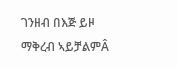ገንዘብ በእጅ ይዞ ማቅረብ ኣይቻልምÂ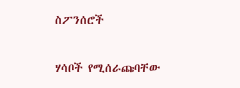ስፖንሰሮች

ሃሳቦች የሚሰራጩባቸው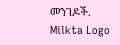መንገዶች.
Milkta Logo